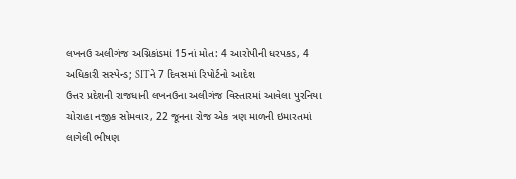લખનઉ અલીગંજ અગ્નિકાંડમાં 15નાં મોત: 4 આરોપીની ધરપકડ, 4 અધિકારી સસ્પેન્ડ; SITને 7 દિવસમાં રિપોર્ટનો આદેશ
ઉત્તર પ્રદેશની રાજધાની લખનઉના અલીગંજ વિસ્તારમાં આવેલા પુરનિયા ચોરાહા નજીક સોમવાર, 22 જૂનના રોજ એક ત્રણ માળની ઇમારતમાં લાગેલી ભીષણ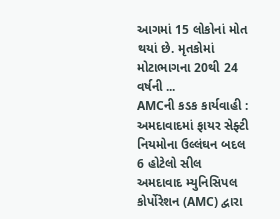આગમાં 15 લોકોનાં મોત થયાં છે. મૃતકોમાં મોટાભાગના 20થી 24 વર્ષની ...
AMCની કડક કાર્યવાહી : અમદાવાદમાં ફાયર સેફ્ટી નિયમોના ઉલ્લંઘન બદલ 6 હોટેલો સીલ
અમદાવાદ મ્યુનિસિપલ કોર્પોરેશન (AMC) દ્વારા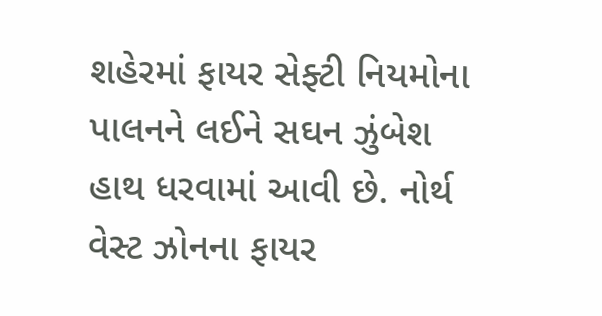શહેરમાં ફાયર સેફ્ટી નિયમોના પાલનને લઈને સઘન ઝુંબેશ હાથ ધરવામાં આવી છે. નોર્થ વેસ્ટ ઝોનના ફાયર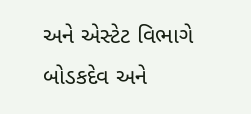અને એસ્ટેટ વિભાગે બોડકદેવ અને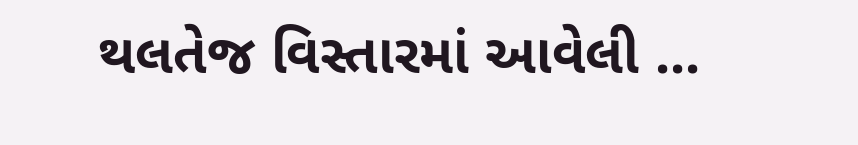થલતેજ વિસ્તારમાં આવેલી ...